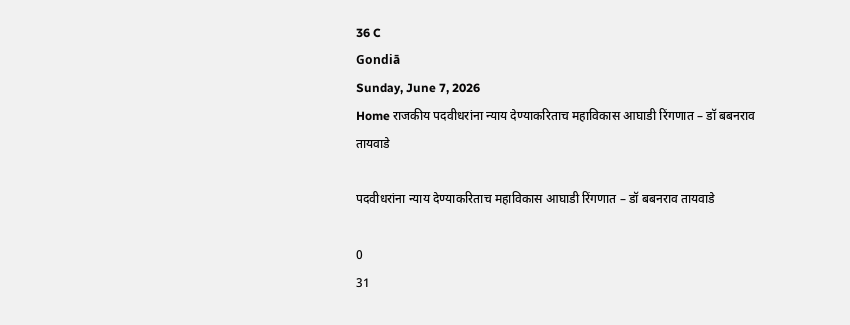36 C
Gondiā
Sunday, June 7, 2026
Home राजकीय पदवीधरांना न्याय देण्याकरिताच महाविकास आघाडी रिंगणात – डॉ बबनराव तायवाडे

पदवीधरांना न्याय देण्याकरिताच महाविकास आघाडी रिंगणात – डॉ बबनराव तायवाडे

0
31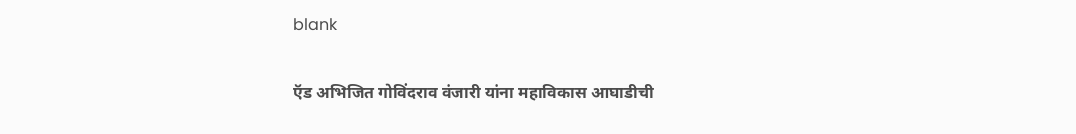blank

ऍड अभिजित गोविंदराव वंजारी यांना महाविकास आघाडीची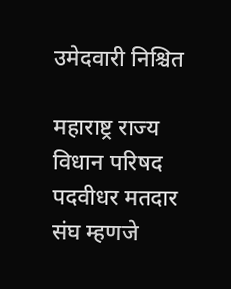उमेदवारी निश्चित

महाराष्ट्र राज्य विधान परिषद पदवीधर मतदार संघ म्हणजे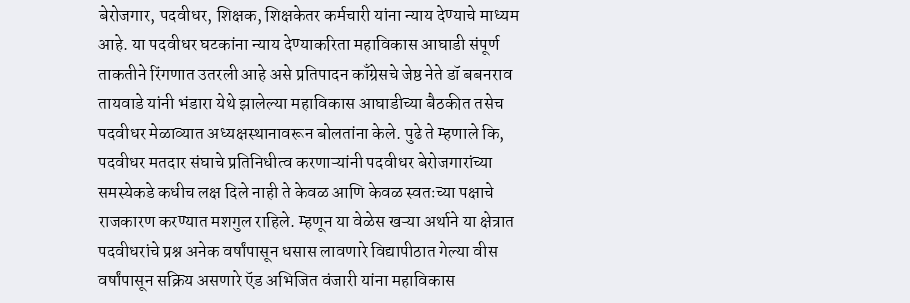बेरोजगार, पदवीधर, शिक्षक, शिक्षकेतर कर्मचारी यांना न्याय देण्याचे माध्यम आहे. या पदवीधर घटकांना न्याय देण्याकरिता महाविकास आघाडी संपूर्ण ताकतीने रिंगणात उतरली आहे असे प्रतिपादन काँग्रेसचे जेष्ठ नेते डॉ बबनराव तायवाडे यांनी भंडारा येथे झालेल्या महाविकास आघाडीच्या बैठकीत तसेच पदवीधर मेळाव्यात अध्यक्षस्थानावरून बोलतांना केले. पुढे ते म्हणाले कि, पदवीधर मतदार संघाचे प्रतिनिधीत्व करणाऱ्यांनी पदवीधर बेरोजगारांच्या समस्येकडे कधीच लक्ष दिले नाही ते केवळ आणि केवळ स्वतःच्या पक्षाचे राजकारण करण्यात मशगुल राहिले. म्हणून या वेळेस खऱ्या अर्थाने या क्षेत्रात पदवीधरांचे प्रश्न अनेक वर्षांपासून धसास लावणारे विद्यापीठात गेल्या वीस वर्षांपासून सक्रिय असणारे ऍड अभिजित वंजारी यांना महाविकास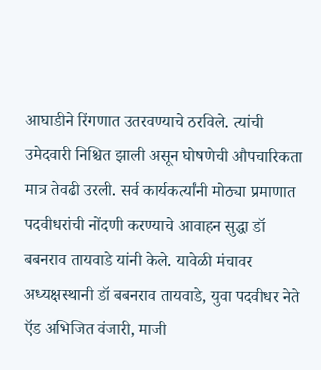आघाडीने रिंगणात उतरवण्याचे ठरविले. त्यांची उमेदवारी निश्चित झाली असून घोषणेची औपचारिकता मात्र तेवढी उरली. सर्व कार्यकर्त्यांनी मोठ्या प्रमाणात पदवीधरांची नोंदणी करण्याचे आवाहन सुद्धा डॉ बबनराव तायवाडे यांनी केले. यावेळी मंचावर अध्यक्षस्थानी डॉ बबनराव तायवाडे, युवा पदवीधर नेते ऍड अभिजित वंजारी, माजी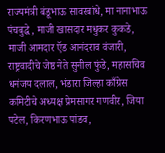राज्यमंत्री बंडूभाऊ सावरबांधे, मा नानाभाऊ पंचबुद्धे, माजी खासदार मधुकर कुकडे, माजी आमदार ऍड आनंदराव वंजारी, राष्ट्रवादीचे जेष्ठ नेते सुनील फुंडे, महासचिव धनंजय दलाल, भंडारा जिल्हा काँग्रेस कमिटीचे अध्यक्ष प्रेमसागर गणवीर, जिया पटेल, किरणभाऊ पांडव,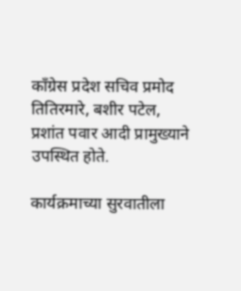काँग्रेस प्रदेश सचिव प्रमोद तितिरमारे, बशीर पटेल, प्रशांत पवार आदी प्रामुख्याने उपस्थित होते.

कार्यक्रमाच्या सुरवातीला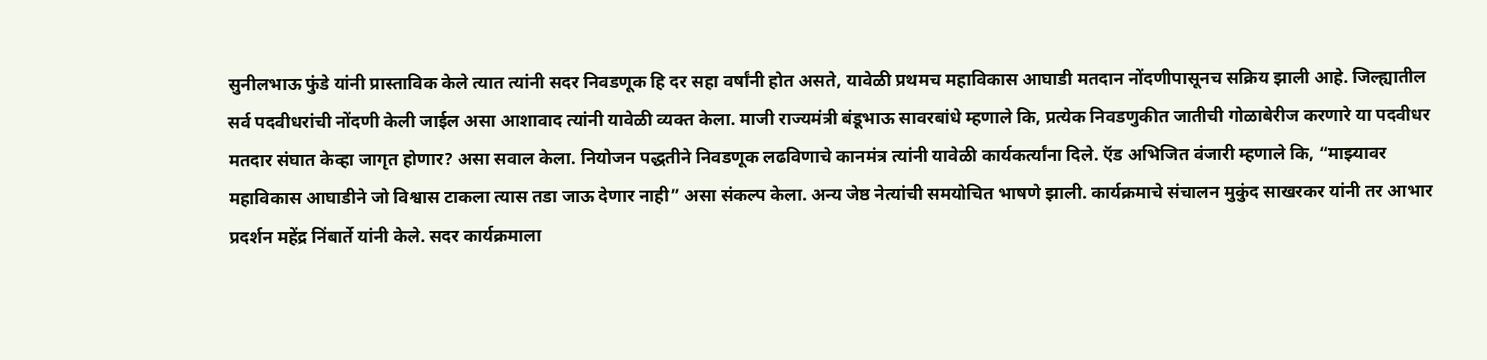सुनीलभाऊ फुंडे यांनी प्रास्ताविक केले त्यात त्यांनी सदर निवडणूक हि दर सहा वर्षांनी होत असते, यावेळी प्रथमच महाविकास आघाडी मतदान नोंदणीपासूनच सक्रिय झाली आहे. जिल्ह्यातील सर्व पदवीधरांची नोंदणी केली जाईल असा आशावाद त्यांनी यावेळी व्यक्त केला. माजी राज्यमंत्री बंडूभाऊ सावरबांधे म्हणाले कि, प्रत्येक निवडणुकीत जातीची गोळाबेरीज करणारे या पदवीधर मतदार संघात केव्हा जागृत होणार? असा सवाल केला. नियोजन पद्धतीने निवडणूक लढविणाचे कानमंत्र त्यांनी यावेळी कार्यकर्त्यांना दिले. ऍड अभिजित वंजारी म्हणाले कि, “माझ्यावर महाविकास आघाडीने जो विश्वास टाकला त्यास तडा जाऊ देणार नाही” असा संकल्प केला. अन्य जेष्ठ नेत्यांची समयोचित भाषणे झाली. कार्यक्रमाचे संचालन मुकुंद साखरकर यांनी तर आभार प्रदर्शन महेंद्र निंबार्ते यांनी केले. सदर कार्यक्रमाला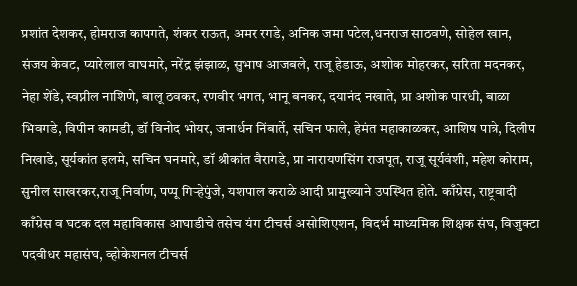प्रशांत देशकर, होमराज कापगते, शंकर राऊत, अमर रगडे, अनिक जमा पटेल,धनराज साठवणे, सोहेल खान, संजय केवट, प्यारेलाल वाघमारे, नरेंद्र झंझाळ, सुभाष आजबले, राजू हेडाऊ, अशोक मोहरकर, सरिता मदनकर, नेहा शेंडे, स्वप्नील नाशिणे, बालू ठवकर, रणवीर भगत, भानू बनकर, दयानंद नखाते, प्रा अशोक पारधी, बाळा भिवगडे, विपीन कामडी, डॉ विनोद भोयर, जनार्धन निंबार्ते, सचिन फाले, हेमंत महाकाळकर, आशिष पात्रे, दिलीप निखाडे, सूर्यकांत इलमे, सचिन घनमारे, डॉ श्रीकांत वैरागडे, प्रा नारायणसिंग राजपूत, राजू सूर्यवंशी, महेश कोराम, सुनील साखरकर,राजू निर्वाण, पप्पू गिऱ्हेपुंजे, यशपाल कराळे आदी प्रामुख्याने उपस्थित होते. काँग्रेस, राष्ट्रवादी काँग्रेस व घटक दल महाविकास आघाडीचे तसेच यंग टीचर्स असोशिएशन, विदर्भ माध्यमिक शिक्षक संघ, विजुक्टा पदवीधर महासंघ, व्होकेशनल टीचर्स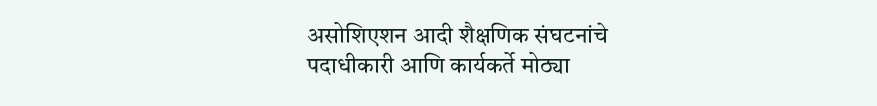असोशिएशन आदी शैक्षणिक संघटनांचे पदाधीकारी आणि कार्यकर्ते मोठ्या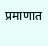प्रमाणात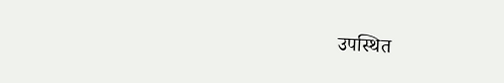उपस्थित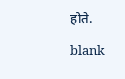होते.

blank